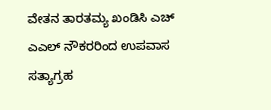ವೇತನ ತಾರತಮ್ಯ ಖಂಡಿಸಿ ಎಚ್ ಎಎಲ್ ನೌಕರರಿಂದ ಉಪವಾಸ ಸತ್ಯಾಗ್ರಹ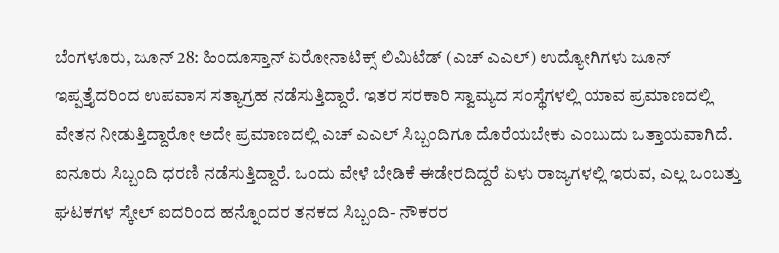ಬೆಂಗಳೂರು, ಜೂನ್ 28: ಹಿಂದೂಸ್ತಾನ್ ಏರೋನಾಟಿಕ್ಸ್ ಲಿಮಿಟೆಡ್ (ಎಚ್ ಎಎಲ್) ಉದ್ಯೋಗಿಗಳು ಜೂನ್ ಇಪ್ಪತ್ತೈದರಿಂದ ಉಪವಾಸ ಸತ್ಯಾಗ್ರಹ ನಡೆಸುತ್ತಿದ್ದಾರೆ. ಇತರ ಸರಕಾರಿ ಸ್ವಾಮ್ಯದ ಸಂಸ್ಥೆಗಳಲ್ಲಿ ಯಾವ ಪ್ರಮಾಣದಲ್ಲಿ ವೇತನ ನೀಡುತ್ತಿದ್ದಾರೋ ಅದೇ ಪ್ರಮಾಣದಲ್ಲಿ ಎಚ್ ಎಎಲ್ ಸಿಬ್ಬಂದಿಗೂ ದೊರೆಯಬೇಕು ಎಂಬುದು ಒತ್ತಾಯವಾಗಿದೆ.
ಐನೂರು ಸಿಬ್ಬಂದಿ ಧರಣಿ ನಡೆಸುತ್ತಿದ್ದಾರೆ. ಒಂದು ವೇಳೆ ಬೇಡಿಕೆ ಈಡೇರದಿದ್ದರೆ ಏಳು ರಾಜ್ಯಗಳಲ್ಲಿ ಇರುವ, ಎಲ್ಲ ಒಂಬತ್ತು ಘಟಕಗಳ ಸ್ಕೇಲ್ ಐದರಿಂದ ಹನ್ನೊಂದರ ತನಕದ ಸಿಬ್ಬಂದಿ- ನೌಕರರ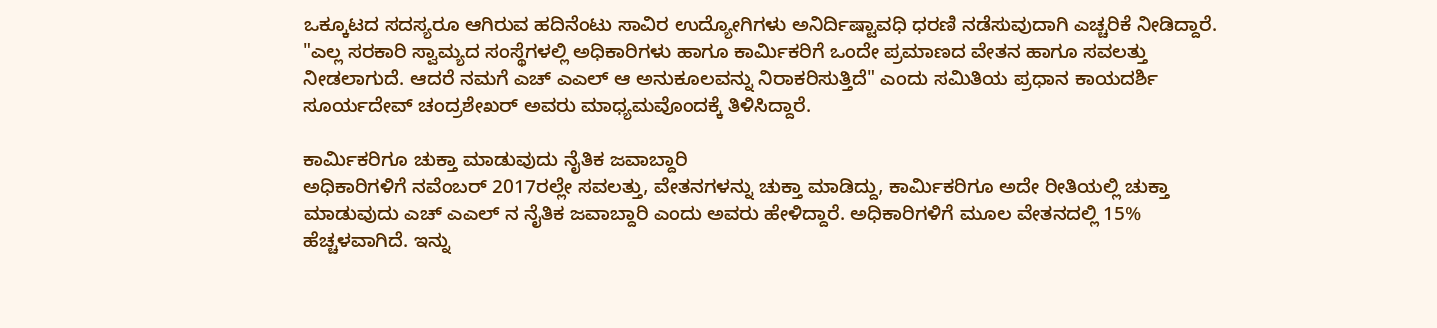ಒಕ್ಕೂಟದ ಸದಸ್ಯರೂ ಆಗಿರುವ ಹದಿನೆಂಟು ಸಾವಿರ ಉದ್ಯೋಗಿಗಳು ಅನಿರ್ದಿಷ್ಟಾವಧಿ ಧರಣಿ ನಡೆಸುವುದಾಗಿ ಎಚ್ಚರಿಕೆ ನೀಡಿದ್ದಾರೆ.
"ಎಲ್ಲ ಸರಕಾರಿ ಸ್ವಾಮ್ಯದ ಸಂಸ್ಥೆಗಳಲ್ಲಿ ಅಧಿಕಾರಿಗಳು ಹಾಗೂ ಕಾರ್ಮಿಕರಿಗೆ ಒಂದೇ ಪ್ರಮಾಣದ ವೇತನ ಹಾಗೂ ಸವಲತ್ತು ನೀಡಲಾಗುದೆ. ಆದರೆ ನಮಗೆ ಎಚ್ ಎಎಲ್ ಆ ಅನುಕೂಲವನ್ನು ನಿರಾಕರಿಸುತ್ತಿದೆ" ಎಂದು ಸಮಿತಿಯ ಪ್ರಧಾನ ಕಾಯದರ್ಶಿ ಸೂರ್ಯದೇವ್ ಚಂದ್ರಶೇಖರ್ ಅವರು ಮಾಧ್ಯಮವೊಂದಕ್ಕೆ ತಿಳಿಸಿದ್ದಾರೆ.

ಕಾರ್ಮಿಕರಿಗೂ ಚುಕ್ತಾ ಮಾಡುವುದು ನೈತಿಕ ಜವಾಬ್ದಾರಿ
ಅಧಿಕಾರಿಗಳಿಗೆ ನವೆಂಬರ್ 2017ರಲ್ಲೇ ಸವಲತ್ತು, ವೇತನಗಳನ್ನು ಚುಕ್ತಾ ಮಾಡಿದ್ದು, ಕಾರ್ಮಿಕರಿಗೂ ಅದೇ ರೀತಿಯಲ್ಲಿ ಚುಕ್ತಾ ಮಾಡುವುದು ಎಚ್ ಎಎಲ್ ನ ನೈತಿಕ ಜವಾಬ್ದಾರಿ ಎಂದು ಅವರು ಹೇಳಿದ್ದಾರೆ. ಅಧಿಕಾರಿಗಳಿಗೆ ಮೂಲ ವೇತನದಲ್ಲಿ 15% ಹೆಚ್ಚಳವಾಗಿದೆ. ಇನ್ನು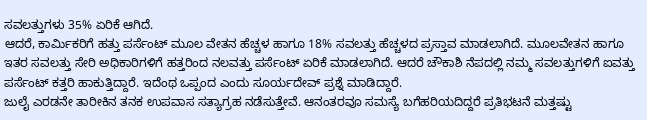ಸವಲತ್ತುಗಳು 35% ಏರಿಕೆ ಆಗಿದೆ.
ಆದರೆ, ಕಾರ್ಮಿಕರಿಗೆ ಹತ್ತು ಪರ್ಸೆಂಟ್ ಮೂಲ ವೇತನ ಹೆಚ್ಚಳ ಹಾಗೂ 18% ಸವಲತ್ತು ಹೆಚ್ಚಳದ ಪ್ರಸ್ತಾವ ಮಾಡಲಾಗಿದೆ. ಮೂಲವೇತನ ಹಾಗೂ ಇತರ ಸವಲತ್ತು ಸೇರಿ ಅಧಿಕಾರಿಗಳಿಗೆ ಹತ್ತರಿಂದ ನಲವತ್ತು ಪರ್ಸೆಂಟ್ ಏರಿಕೆ ಮಾಡಲಾಗಿದೆ. ಆದರೆ ಚೌಕಾಶಿ ನೆಪದಲ್ಲಿ ನಮ್ಮ ಸವಲತ್ತುಗಳಿಗೆ ಐವತ್ತು ಪರ್ಸೆಂಟ್ ಕತ್ತರಿ ಹಾಕುತ್ತಿದ್ದಾರೆ. ಇದೆಂಥ ಒಪ್ಪಂದ ಎಂದು ಸೂರ್ಯದೇವ್ ಪ್ರಶ್ನೆ ಮಾಡಿದ್ದಾರೆ.
ಜುಲೈ ಎರಡನೇ ತಾರೀಕಿನ ತನಕ ಉಪವಾಸ ಸತ್ಯಾಗ್ರಹ ನಡೆಸುತ್ತೇವೆ. ಆನಂತರವೂ ಸಮಸ್ಯೆ ಬಗೆಹರಿಯದಿದ್ದರೆ ಪ್ರತಿಭಟನೆ ಮತ್ತಷ್ಟು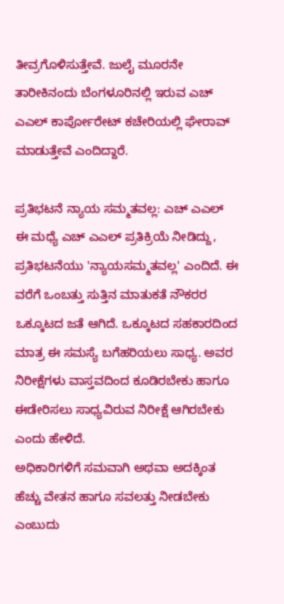ತೀವ್ರಗೊಳಿಸುತ್ತೇವೆ. ಜುಲೈ ಮೂರನೇ ತಾರೀಕಿನಂದು ಬೆಂಗಳೂರಿನಲ್ಲಿ ಇರುವ ಎಚ್ ಎಎಲ್ ಕಾರ್ಪೋರೇಟ್ ಕಚೇರಿಯಲ್ಲಿ ಘೇರಾವ್ ಮಾಡುತ್ತೇವೆ ಎಂದಿದ್ದಾರೆ.

ಪ್ರತಿಭಟನೆ ನ್ಯಾಯ ಸಮ್ಮತವಲ್ಲ: ಎಚ್ ಎಎಲ್
ಈ ಮಧ್ಯೆ ಎಚ್ ಎಎಲ್ ಪ್ರತಿಕ್ರಿಯೆ ನೀಡಿದ್ದು, ಪ್ರತಿಭಟನೆಯು 'ನ್ಯಾಯಸಮ್ಮತವಲ್ಲ' ಎಂದಿದೆ. ಈ ವರೆಗೆ ಒಂಬತ್ತು ಸುತ್ತಿನ ಮಾತುಕತೆ ನೌಕರರ ಒಕ್ಕೂಟದ ಜತೆ ಆಗಿದೆ. ಒಕ್ಕೂಟದ ಸಹಕಾರದಿಂದ ಮಾತ್ರ ಈ ಸಮಸ್ಯೆ ಬಗೆಹರಿಯಲು ಸಾಧ್ಯ. ಅವರ ನಿರೀಕ್ಷೆಗಳು ವಾಸ್ತವದಿಂದ ಕೂಡಿರಬೇಕು ಹಾಗೂ ಈಡೇರಿಸಲು ಸಾಧ್ಯವಿರುವ ನಿರೀಕ್ಷೆ ಆಗಿರಬೇಕು ಎಂದು ಹೇಳಿದೆ.
ಅಧಿಕಾರಿಗಳಿಗೆ ಸಮವಾಗಿ ಅಥವಾ ಅದಕ್ಕಿಂತ ಹೆಚ್ಚು ವೇತನ ಹಾಗೂ ಸವಲತ್ತು ನೀಡಬೇಕು ಎಂಬುದು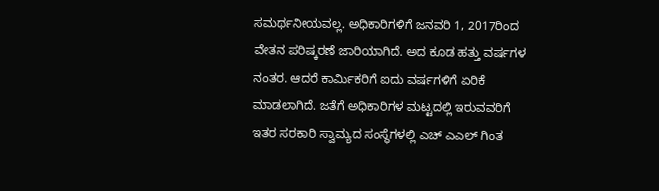ಸಮರ್ಥನೀಯವಲ್ಲ. ಅಧಿಕಾರಿಗಳಿಗೆ ಜನವರಿ 1, 2017ರಿಂದ ವೇತನ ಪರಿಷ್ಕರಣೆ ಜಾರಿಯಾಗಿದೆ. ಅದ ಕೂಡ ಹತ್ತು ವರ್ಷಗಳ ನಂತರ. ಆದರೆ ಕಾರ್ಮಿಕರಿಗೆ ಐದು ವರ್ಷಗಳಿಗೆ ಏರಿಕೆ ಮಾಡಲಾಗಿದೆ. ಜತೆಗೆ ಅಧಿಕಾರಿಗಳ ಮಟ್ಟದಲ್ಲಿ ಇರುವವರಿಗೆ ಇತರ ಸರಕಾರಿ ಸ್ವಾಮ್ಯದ ಸಂಸ್ಥೆಗಳಲ್ಲಿ ಎಚ್ ಎಎಲ್ ಗಿಂತ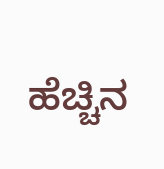ಹೆಚ್ಚಿನ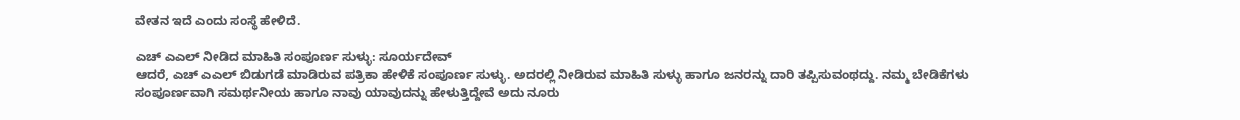ವೇತನ ಇದೆ ಎಂದು ಸಂಸ್ಥೆ ಹೇಳಿದೆ.

ಎಚ್ ಎಎಲ್ ನೀಡಿದ ಮಾಹಿತಿ ಸಂಪೂರ್ಣ ಸುಳ್ಳು: ಸೂರ್ಯದೇವ್
ಆದರೆ, ಎಚ್ ಎಎಲ್ ಬಿಡುಗಡೆ ಮಾಡಿರುವ ಪತ್ರಿಕಾ ಹೇಳಿಕೆ ಸಂಪೂರ್ಣ ಸುಳ್ಳು. ಅದರಲ್ಲಿ ನೀಡಿರುವ ಮಾಹಿತಿ ಸುಳ್ಳು ಹಾಗೂ ಜನರನ್ನು ದಾರಿ ತಪ್ಪಿಸುವಂಥದ್ದು. ನಮ್ಮ ಬೇಡಿಕೆಗಳು ಸಂಪೂರ್ಣವಾಗಿ ಸಮರ್ಥನೀಯ ಹಾಗೂ ನಾವು ಯಾವುದನ್ನು ಹೇಳುತ್ತಿದ್ದೇವೆ ಅದು ನೂರು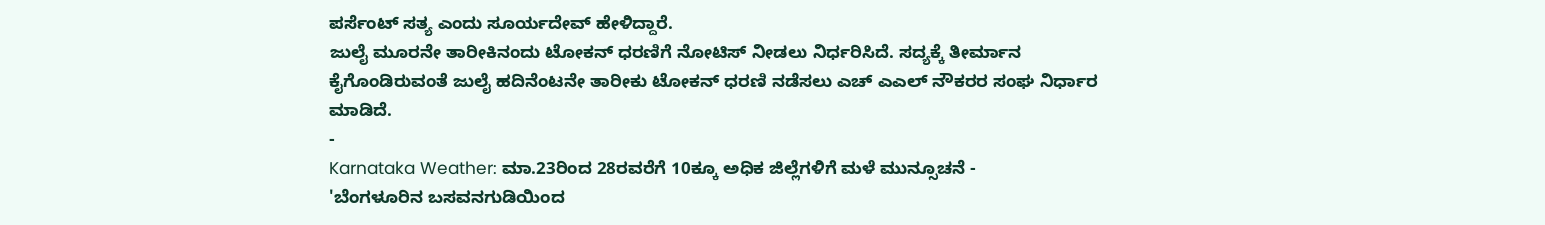ಪರ್ಸೆಂಟ್ ಸತ್ಯ ಎಂದು ಸೂರ್ಯದೇವ್ ಹೇಳಿದ್ದಾರೆ.
ಜುಲೈ ಮೂರನೇ ತಾರೀಕಿನಂದು ಟೋಕನ್ ಧರಣಿಗೆ ನೋಟಿಸ್ ನೀಡಲು ನಿರ್ಧರಿಸಿದೆ. ಸದ್ಯಕ್ಕೆ ತೀರ್ಮಾನ ಕೈಗೊಂಡಿರುವಂತೆ ಜುಲೈ ಹದಿನೆಂಟನೇ ತಾರೀಕು ಟೋಕನ್ ಧರಣಿ ನಡೆಸಲು ಎಚ್ ಎಎಲ್ ನೌಕರರ ಸಂಘ ನಿರ್ಧಾರ ಮಾಡಿದೆ.
-
Karnataka Weather: ಮಾ.23ರಿಂದ 28ರವರೆಗೆ 10ಕ್ಕೂ ಅಧಿಕ ಜಿಲ್ಲೆಗಳಿಗೆ ಮಳೆ ಮುನ್ಸೂಚನೆ -
'ಬೆಂಗಳೂರಿನ ಬಸವನಗುಡಿಯಿಂದ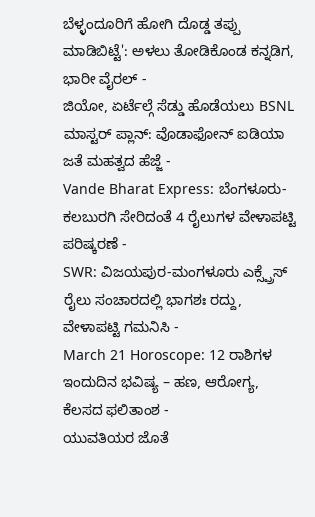ಬೆಳ್ಳಂದೂರಿಗೆ ಹೋಗಿ ದೊಡ್ಡ ತಪ್ಪು ಮಾಡಿಬಿಟ್ಟೆ': ಅಳಲು ತೋಡಿಕೊಂಡ ಕನ್ನಡಿಗ, ಭಾರೀ ವೈರಲ್ -
ಜಿಯೋ, ಏರ್ಟೆಲ್ಗೆ ಸೆಡ್ಡು ಹೊಡೆಯಲು BSNL ಮಾಸ್ಟರ್ ಪ್ಲಾನ್: ವೊಡಾಫೋನ್ ಐಡಿಯಾ ಜತೆ ಮಹತ್ವದ ಹೆಜ್ಜೆ -
Vande Bharat Express: ಬೆಂಗಳೂರು-ಕಲಬುರಗಿ ಸೇರಿದಂತೆ 4 ರೈಲುಗಳ ವೇಳಾಪಟ್ಟಿ ಪರಿಷ್ಕರಣೆ -
SWR: ವಿಜಯಪುರ-ಮಂಗಳೂರು ಎಕ್ಸ್ಪ್ರೆಸ್ ರೈಲು ಸಂಚಾರದಲ್ಲಿ ಭಾಗಶಃ ರದ್ದು, ವೇಳಾಪಟ್ಟಿ ಗಮನಿಸಿ -
March 21 Horoscope: 12 ರಾಶಿಗಳ ಇಂದುದಿನ ಭವಿಷ್ಯ – ಹಣ, ಆರೋಗ್ಯ, ಕೆಲಸದ ಫಲಿತಾಂಶ -
ಯುವತಿಯರ ಜೊತೆ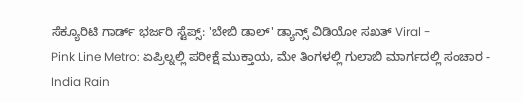ಸೆಕ್ಯೂರಿಟಿ ಗಾರ್ಡ್ ಭರ್ಜರಿ ಸ್ಟೆಪ್ಸ್: 'ಬೇಬಿ ಡಾಲ್' ಡ್ಯಾನ್ಸ್ ವಿಡಿಯೋ ಸಖತ್ Viral -
Pink Line Metro: ಏಪ್ರಿಲ್ನಲ್ಲಿ ಪರೀಕ್ಷೆ ಮುಕ್ತಾಯ, ಮೇ ತಿಂಗಳಲ್ಲಿ ಗುಲಾಬಿ ಮಾರ್ಗದಲ್ಲಿ ಸಂಚಾರ -
India Rain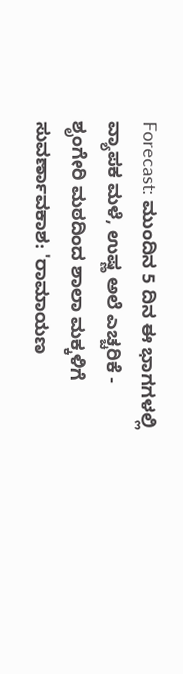Forecast: ಮುಂದಿನ 5 ದಿನ ಈ ಭಾಗಗಳಲ್ಲಿ ವ್ಯಾಪಕ ಮಳೆ, ಉಷ್ಣ ಅಲೆ ಎಚ್ಚರಿಕೆ -
ಶೃಂಗೇರಿ ಮಠದಿಂದ ಶಾಲಾ ಮಕ್ಕಳಿಗೆ ಸುವರ್ಣಾವಕಾಶ: 'ರಾಮಾಯಣ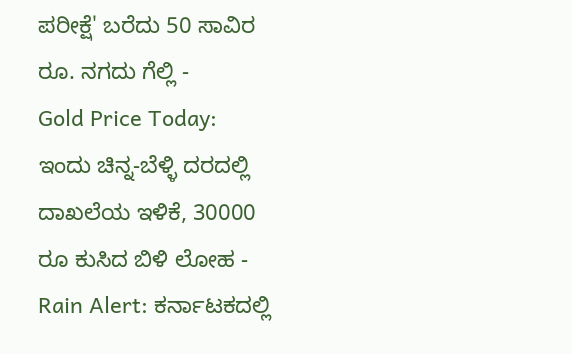ಪರೀಕ್ಷೆ' ಬರೆದು 50 ಸಾವಿರ ರೂ. ನಗದು ಗೆಲ್ಲಿ -
Gold Price Today: ಇಂದು ಚಿನ್ನ-ಬೆಳ್ಳಿ ದರದಲ್ಲಿ ದಾಖಲೆಯ ಇಳಿಕೆ, 30000 ರೂ ಕುಸಿದ ಬಿಳಿ ಲೋಹ -
Rain Alert: ಕರ್ನಾಟಕದಲ್ಲಿ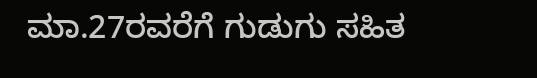ಮಾ.27ರವರೆಗೆ ಗುಡುಗು ಸಹಿತ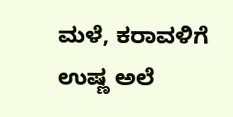ಮಳೆ, ಕರಾವಳಿಗೆ ಉಷ್ಣ ಅಲೆ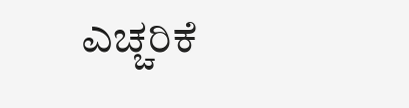ಎಚ್ಚರಿಕೆ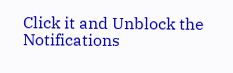Click it and Unblock the Notifications